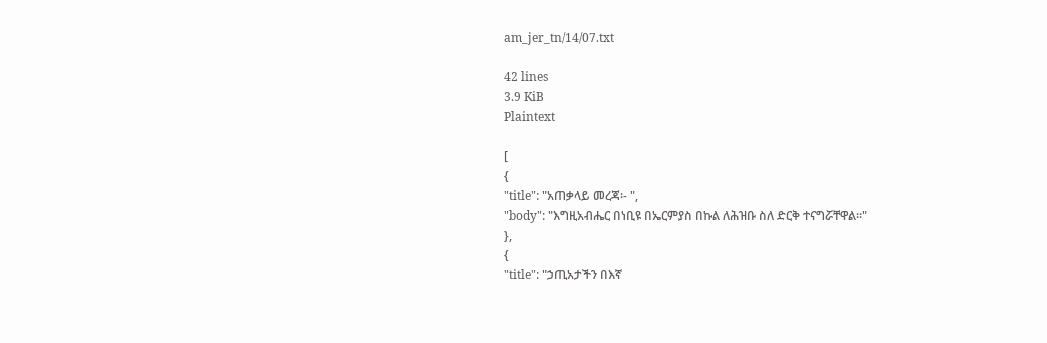am_jer_tn/14/07.txt

42 lines
3.9 KiB
Plaintext

[
{
"title": "አጠቃላይ መረጃ፡- ",
"body": "እግዚአብሔር በነቢዩ በኤርምያስ በኩል ለሕዝቡ ስለ ድርቅ ተናግሯቸዋል፡፡"
},
{
"title": "ኃጢአታችን በእኛ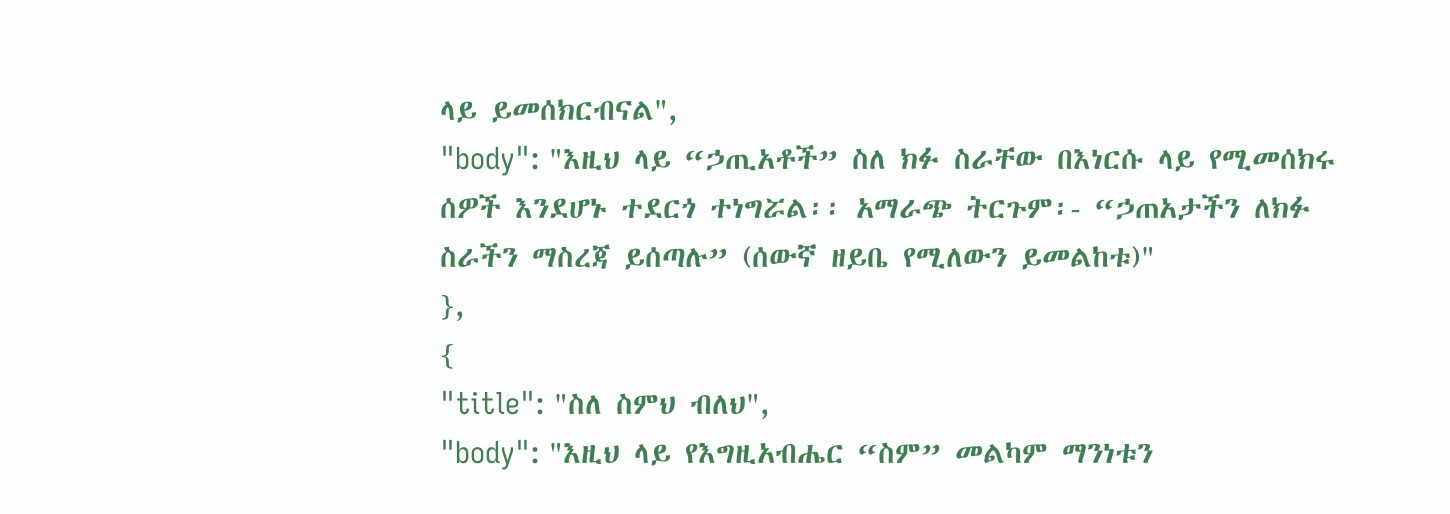ላይ ይመሰክርብናል",
"body": "እዚህ ላይ “ኃጢአቶች” ስለ ክፉ ስራቸው በእነርሱ ላይ የሚመሰክሩ ሰዎች እንደሆኑ ተደርጎ ተነግሯል፡፡ አማራጭ ትርጉም፡- “ኃጠአታችን ለክፉ ስራችን ማስረጃ ይሰጣሉ” (ሰውኛ ዘይቤ የሚለውን ይመልከቱ)"
},
{
"title": "ስለ ስምህ ብለህ",
"body": "እዚህ ላይ የእግዚአብሔር “ስም” መልካም ማንነቱን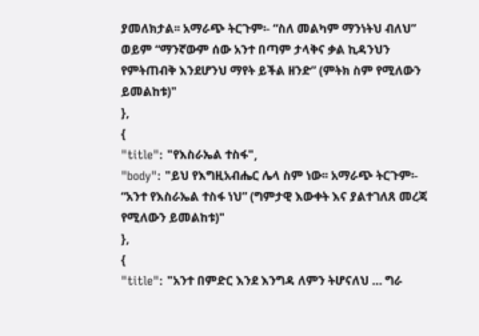ያመለክታል፡፡ አማራጭ ትርጉም፡- “ስለ መልካም ማንነትህ ብለህ” ወይም “ማንኛውም ሰው አንተ በጣም ታላቅና ቃል ኪዳንህን የምትጠብቅ እንደሆንህ ማየት ይችል ዘንድ” (ምትክ ስም የሚለውን ይመልከቱ)"
},
{
"title": "የእስራኤል ተስፋ",
"body": "ይህ የእግዚአብሔር ሌላ ስም ነው፡፡ አማራጭ ትርጉም፡- “አንተ የእስራኤል ተስፋ ነህ” (ግምታዊ እውቀት እና ያልተገለጸ መረጃ የሚለውን ይመልከቱ)"
},
{
"title": "አንተ በምድር እንደ እንግዳ ለምን ትሆናለህ … ግራ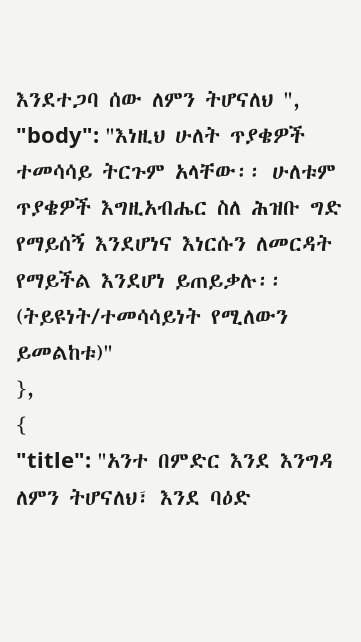እንደተጋባ ሰው ለምን ትሆናለህ ",
"body": "እነዚህ ሁለት ጥያቄዎች ተመሳሳይ ትርጉም አላቸው፡፡ ሁለቱም ጥያቄዎች እግዚአብሔር ስለ ሕዝቡ ግድ የማይሰኝ እንደሆነና እነርሱን ለመርዳት የማይችል እንደሆነ ይጠይቃሉ፡፡ (ትይዩነት/ተመሳሳይነት የሚለውን ይመልከቱ)"
},
{
"title": "አንተ በምድር እንደ እንግዳ ለምን ትሆናለህ፣ እንደ ባዕድ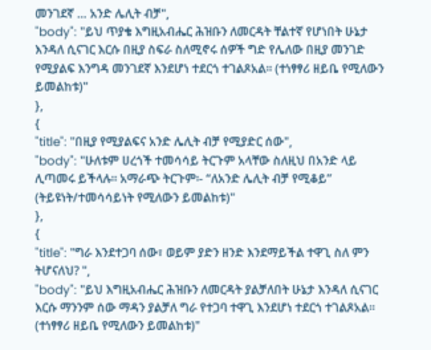መንገደኛ … አንድ ሌሊት ብቻ",
"body": "ይህ ጥያቄ እግዚአብሔር ሕዝቡን ለመርዳት ቸልተኛ የሆነበት ሁኔታ እንዳለ ሲናገር እርሱ በዚያ ስፍራ ስለሚኖሩ ሰዎች ግድ የሌለው በዚያ መንገድ የሚያልፍ እንግዳ መንገደኛ እንደሆነ ተደርጎ ተገልጾአል፡፡ (ተነፃፃሪ ዘይቤ የሚለውን ይመልከቱ)"
},
{
"title": "በዚያ የሚያልፍና አንድ ሌሊት ብቻ የሚያድር ሰው",
"body": "ሁለቱም ሀረጎች ተመሳሳይ ትርጉም አላቸው ስለዚህ በአንድ ላይ ሊጣመሩ ይችላሉ፡፡ አማራጭ ትርጉም፡- “ለአንድ ሌሊት ብቻ የሚቆይ” (ትይዩነት/ተመሳሳይነት የሚለውን ይመልከቱ)"
},
{
"title": "ግራ እንደተጋባ ሰው፣ ወይም ያድን ዘንድ እንደማይችል ተዋጊ ስለ ምን ትሆናለህ? ",
"body": "ይህ እግዚአብሔር ሕዝቡን ለመርዳት ያልቻለበት ሁኔታ እንዳለ ሲናገር እርሱ ማንንም ሰው ማዳን ያልቻለ ግራ የተጋባ ተዋጊ እንደሆነ ተደርጎ ተገልጾአል፡፡ (ተነፃፃሪ ዘይቤ የሚለውን ይመልከቱ)"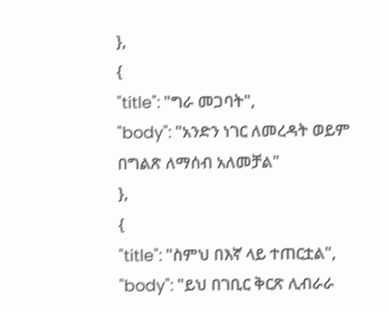},
{
"title": "ግራ መጋባት",
"body": "አንድን ነገር ለመረዳት ወይም በግልጽ ለማሰብ አለመቻል"
},
{
"title": "ስምህ በእኛ ላይ ተጠርቷል",
"body": "ይህ በገቢር ቅርጽ ሊብራራ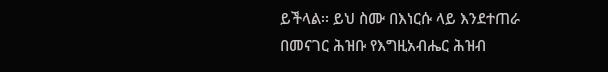ይችላል፡፡ ይህ ስሙ በእነርሱ ላይ እንደተጠራ በመናገር ሕዝቡ የእግዚአብሔር ሕዝብ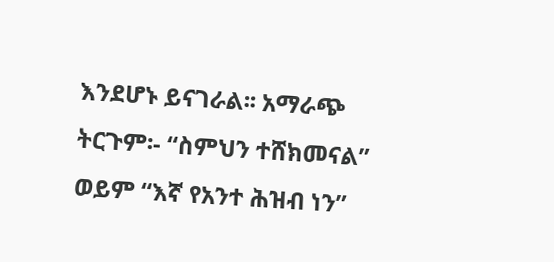እንደሆኑ ይናገራል፡፡ አማራጭ ትርጉም፡- “ስምህን ተሸክመናል” ወይም “እኛ የአንተ ሕዝብ ነን”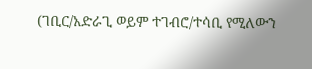(ገቢር/አድራጊ ወይም ተገብሮ/ተሳቢ የሚለውን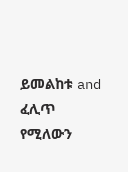ይመልከቱ and ፈሊጥ የሚለውን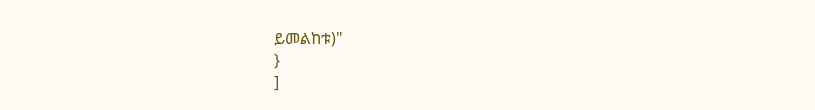ይመልከቱ)"
}
]